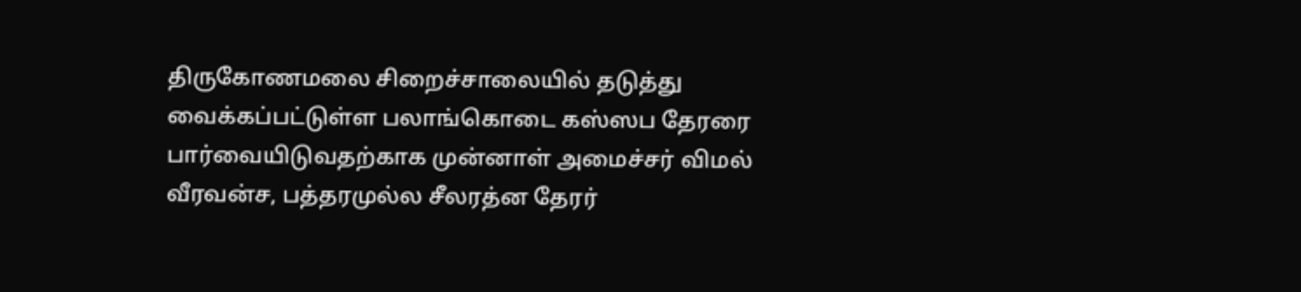திருகோணமலை சிறைச்சாலையில் தடுத்து வைக்கப்பட்டுள்ள பலாங்கொடை கஸ்ஸப தேரரை பார்வையிடுவதற்காக முன்னாள் அமைச்சர் விமல் வீரவன்ச, பத்தரமுல்ல சீலரத்ன தேரர்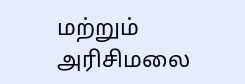மற்றும் அரிசிமலை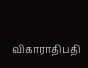விகாராதிபதி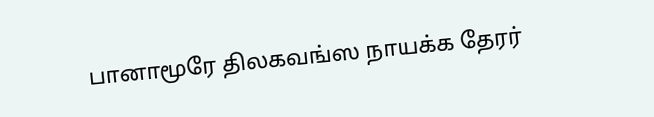பானாமூரே திலகவங்ஸ நாயக்க தேரர்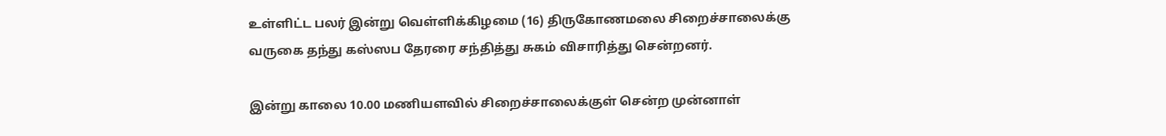உள்ளிட்ட பலர் இன்று வெள்ளிக்கிழமை (16) திருகோணமலை சிறைச்சாலைக்கு வருகை தந்து கஸ்ஸப தேரரை சந்தித்து சுகம் விசாரித்து சென்றனர்.

இன்று காலை 10.00 மணியளவில் சிறைச்சாலைக்குள் சென்ற முன்னாள்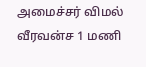அமைச்சர் விமல் வீரவன்ச 1 மணி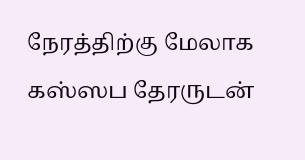நேரத்திற்கு மேலாக கஸ்ஸப தேரருடன்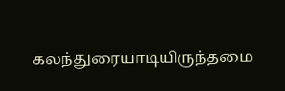கலந்துரையாடியிருந்தமை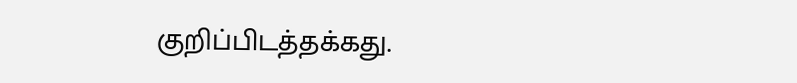குறிப்பிடத்தக்கது.